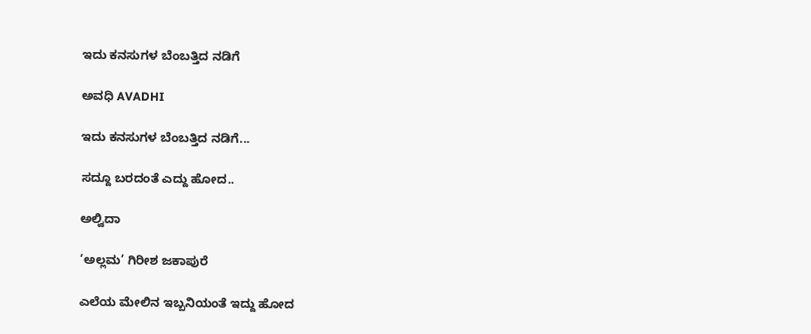ಇದು ಕನಸುಗಳ ಬೆಂಬತ್ತಿದ ನಡಿಗೆ‍

ಅವಧಿ AVADHI

ಇದು ಕನಸುಗಳ ಬೆಂಬತ್ತಿದ ನಡಿಗೆ...

ಸದ್ದೂ ಬರದಂತೆ ಎದ್ದು ಹೋದ..

ಅಲ್ವಿದಾ

‘ಅಲ್ಲಮ’ ಗಿರೀಶ ಜಕಾಪುರೆ

ಎಲೆಯ ಮೇಲಿನ ಇಬ್ಬನಿಯಂತೆ ಇದ್ದು ಹೋದ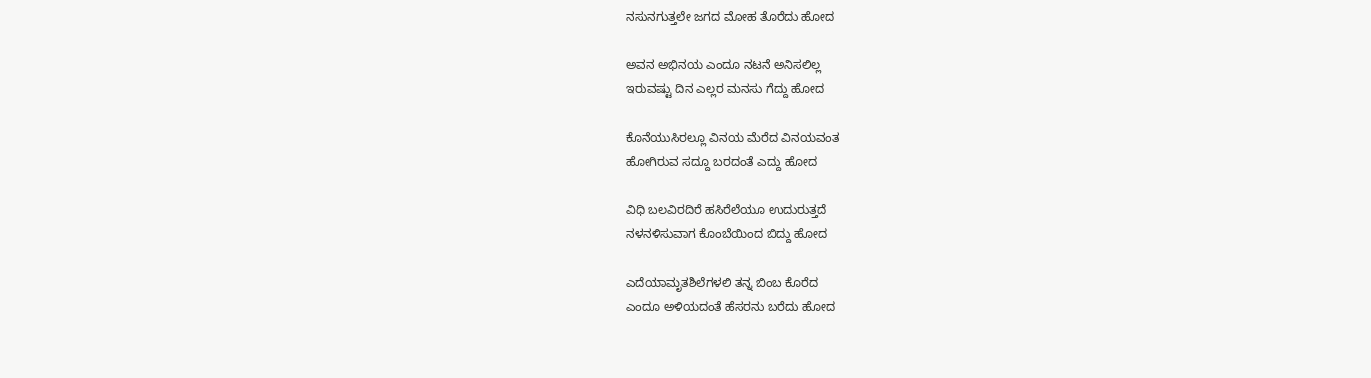ನಸುನಗುತ್ತಲೇ ಜಗದ ಮೋಹ ತೊರೆದು ಹೋದ

ಅವನ ಅಭಿನಯ ಎಂದೂ ನಟನೆ ಅನಿಸಲಿಲ್ಲ
ಇರುವಷ್ಟು ದಿನ ಎಲ್ಲರ ಮನಸು ಗೆದ್ದು ಹೋದ

ಕೊನೆಯುಸಿರಲ್ಲೂ ವಿನಯ ಮೆರೆದ ವಿನಯವಂತ
ಹೋಗಿರುವ ಸದ್ದೂ ಬರದಂತೆ ಎದ್ದು ಹೋದ

ವಿಧಿ ಬಲವಿರದಿರೆ ಹಸಿರೆಲೆಯೂ ಉದುರುತ್ತದೆ
ನಳನಳಿಸುವಾಗ ಕೊಂಬೆಯಿಂದ ಬಿದ್ದು ಹೋದ

ಎದೆಯಾಮೃತಶಿಲೆಗಳಲಿ ತನ್ನ ಬಿಂಬ ಕೊರೆದ
ಎಂದೂ ಅಳಿಯದಂತೆ ಹೆಸರನು ಬರೆದು ಹೋದ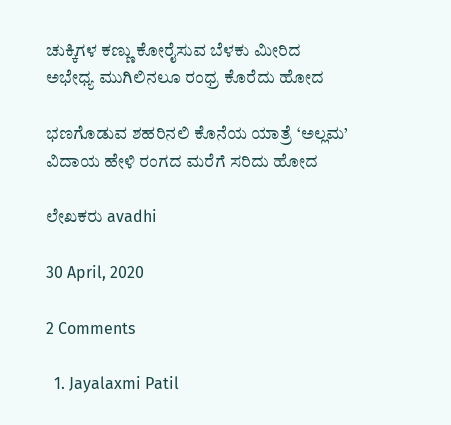ಚುಕ್ಕಿಗಳ ಕಣ್ಣು ಕೋರೈಸುವ ಬೆಳಕು ಮೀರಿದ
ಅಭೇಧ್ಯ ಮುಗಿಲಿನಲೂ ರಂಧ್ರ ಕೊರೆದು ಹೋದ

ಭಣಗೊಡುವ ಶಹರಿನಲಿ ಕೊನೆಯ ಯಾತ್ರೆ ‘ಅಲ್ಲಮ’
ವಿದಾಯ ಹೇಳಿ ರಂಗದ ಮರೆಗೆ ಸರಿದು ಹೋದ

ಲೇಖಕರು avadhi

30 April, 2020

2 Comments

  1. Jayalaxmi Patil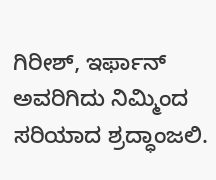ಗಿರೀಶ್, ಇರ್ಫಾನ್ ಅವರಿಗಿದು ನಿಮ್ಮಿಂದ ಸರಿಯಾದ ಶ್ರದ್ಧಾಂಜಲಿ.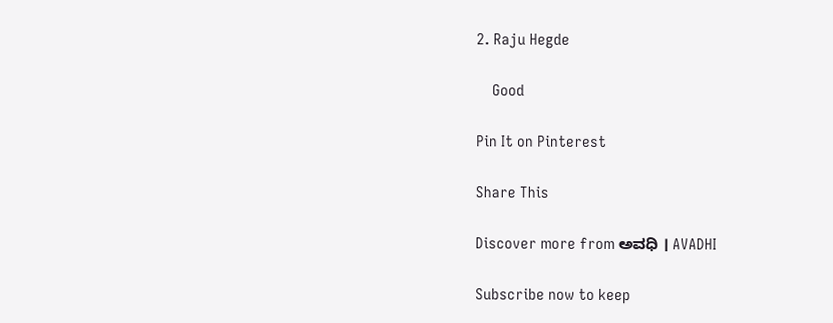2. Raju Hegde

    Good

Pin It on Pinterest

Share This

Discover more from ಅವಧಿ । AVADHI

Subscribe now to keep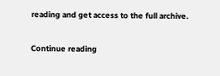reading and get access to the full archive.

Continue reading